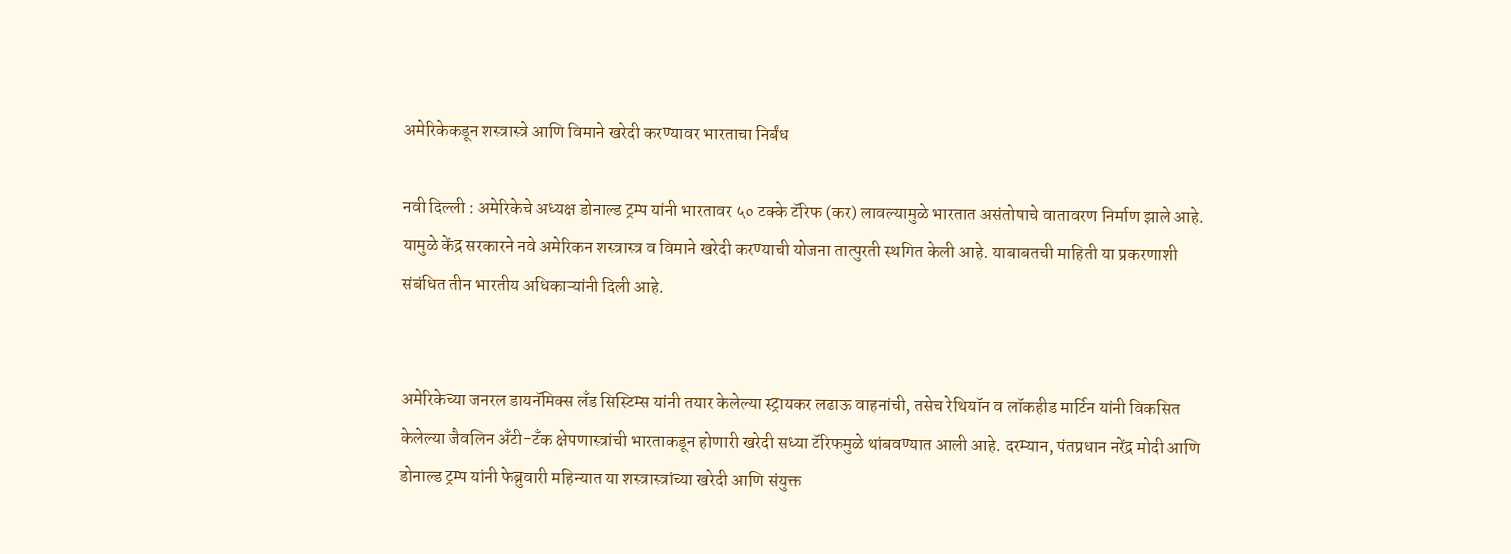अमेरिकेकडून शस्त्रास्त्रे आणि विमाने खरेदी करण्यावर भारताचा निर्बंध

नवी दिल्ली : अमेरिकेचे अध्यक्ष डोनाल्ड ट्रम्प यांनी भारतावर ५० टक्के टॅरिफ (कर) लावल्यामुळे भारतात असंतोषाचे वातावरण निर्माण झाले आहे. यामुळे केंद्र सरकारने नवे अमेरिकन शस्त्रास्त्र व विमाने खरेदी करण्याची योजना तात्पुरती स्थगित केली आहे. याबाबतची माहिती या प्रकरणाशी संबंधित तीन भारतीय अधिकाऱ्यांनी दिली आहे.


अमेरिकेच्या जनरल डायनॅमिक्स लँड सिस्टिम्स यांनी तयार केलेल्या स्ट्रायकर लढाऊ वाहनांची, तसेच रेथियॉन व लॉकहीड मार्टिन यांनी विकसित केलेल्या जैवलिन अँटी-टँक क्षेपणास्त्रांची भारताकडून होणारी खरेदी सध्या टॅरिफमुळे थांबवण्यात आली आहे. दरम्यान, पंतप्रधान नरेंद्र मोदी आणि डोनाल्ड ट्रम्प यांनी फेब्रुवारी महिन्यात या शस्त्रास्त्रांच्या खरेदी आणि संयुक्त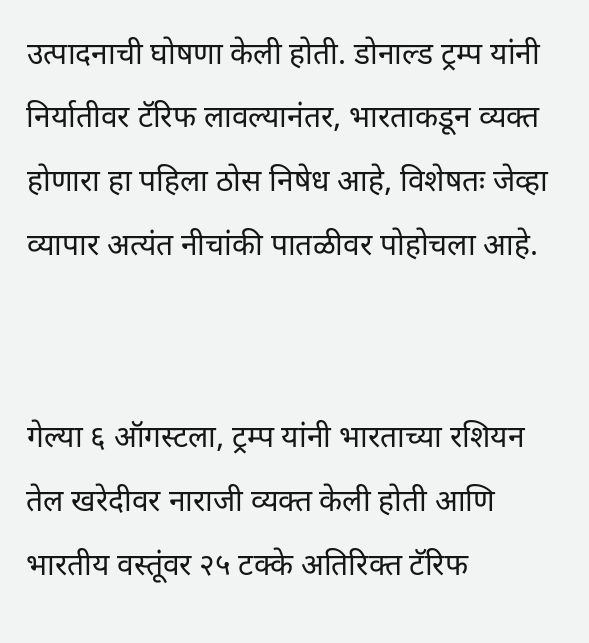उत्पादनाची घोषणा केली होती. डोनाल्ड ट्रम्प यांनी निर्यातीवर टॅरिफ लावल्यानंतर, भारताकडून व्यक्त होणारा हा पहिला ठोस निषेध आहे, विशेषतः जेव्हा व्यापार अत्यंत नीचांकी पातळीवर पोहोचला आहे.


गेल्या ६ ऑगस्टला, ट्रम्प यांनी भारताच्या रशियन तेल खरेदीवर नाराजी व्यक्त केली होती आणि भारतीय वस्तूंवर २५ टक्के अतिरिक्त टॅरिफ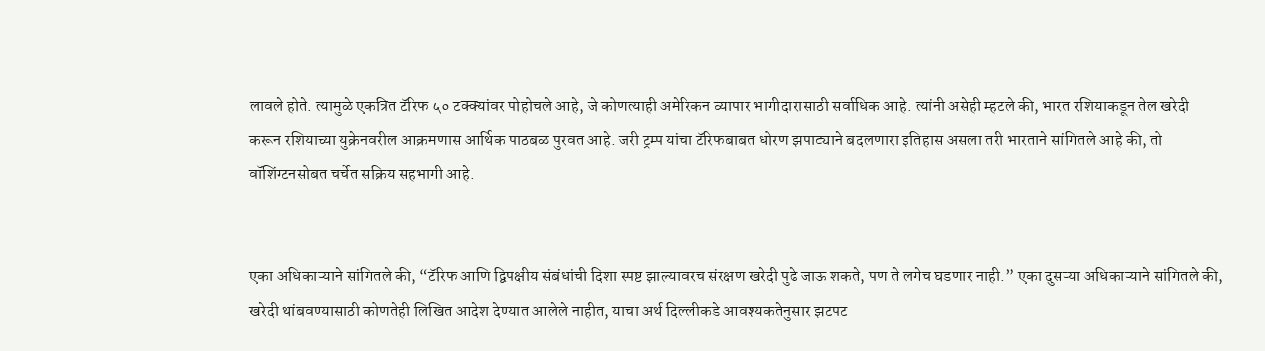लावले होते. त्यामुळे एकत्रित टॅरिफ ५० टक्क्यांवर पोहोचले आहे, जे कोणत्याही अमेरिकन व्यापार भागीदारासाठी सर्वाधिक आहे. त्यांनी असेही म्हटले की, भारत रशियाकडून तेल खरेदी करून रशियाच्या युक्रेनवरील आक्रमणास आर्थिक पाठबळ पुरवत आहे. जरी ट्रम्प यांचा टॅरिफबाबत धोरण झपाट्याने बदलणारा इतिहास असला तरी भारताने सांगितले आहे की, तो वॉशिंग्टनसोबत चर्चेत सक्रिय सहभागी आहे.


एका अधिकाऱ्याने सांगितले की, “टॅरिफ आणि द्विपक्षीय संबंधांची दिशा स्पष्ट झाल्यावरच संरक्षण खरेदी पुढे जाऊ शकते, पण ते लगेच घडणार नाही.” एका दुसऱ्या अधिकाऱ्याने सांगितले की, खरेदी थांबवण्यासाठी कोणतेही लिखित आदेश देण्यात आलेले नाहीत, याचा अर्थ दिल्लीकडे आवश्यकतेनुसार झटपट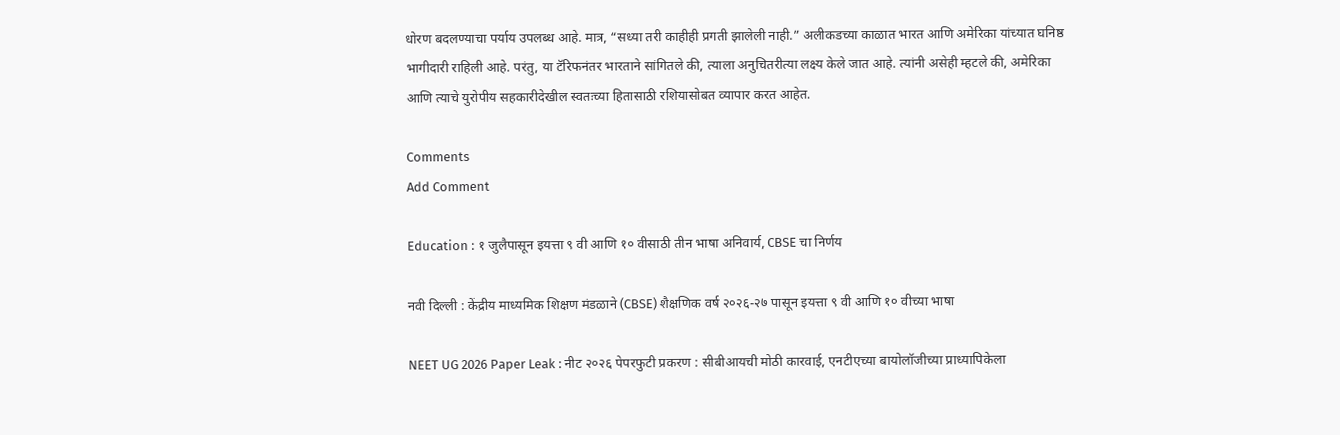धोरण बदलण्याचा पर्याय उपलब्ध आहे. मात्र, “सध्या तरी काहीही प्रगती झालेली नाही.” अलीकडच्या काळात भारत आणि अमेरिका यांच्यात घनिष्ठ भागीदारी राहिली आहे. परंतु, या टॅरिफनंतर भारताने सांगितले की, त्याला अनुचितरीत्या लक्ष्य केले जात आहे. त्यांनी असेही म्हटले की, अमेरिका आणि त्याचे युरोपीय सहकारीदेखील स्वतःच्या हितासाठी रशियासोबत व्यापार करत आहेत.

Comments
Add Comment

Education : १ जुलैपासून इयत्ता ९ वी आणि १० वीसाठी तीन भाषा अनिवार्य, CBSE चा निर्णय

नवी दिल्ली : केंद्रीय माध्यमिक शिक्षण मंडळाने (CBSE) शैक्षणिक वर्ष २०२६-२७ पासून इयत्ता ९ वी आणि १० वीच्या भाषा

NEET UG 2026 Paper Leak : नीट २०२६ पेपरफुटी प्रकरण : सीबीआयची मोठी कारवाई, एनटीएच्या बायोलॉजीच्या प्राध्यापिकेला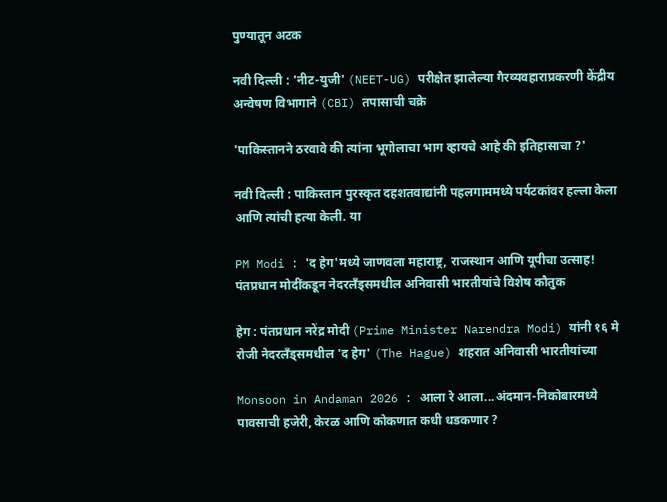पुण्यातून अटक

नवी दिल्ली : 'नीट-युजी' (NEET-UG) परीक्षेत झालेल्या गैरव्यवहाराप्रकरणी केंद्रीय अन्वेषण विभागाने (CBI) तपासाची चक्रे

'पाकिस्तानने ठरवावे की त्यांना भूगोलाचा भाग व्हायचे आहे की इतिहासाचा ?'

नवी दिल्ली : पाकिस्तान पुरस्कृत दहशतवाद्यांनी पहलगाममध्ये पर्यटकांवर हल्ला केला आणि त्यांची हत्या केली. या

PM Modi : 'द हेग'मध्ये जाणवला महाराष्ट्र, राजस्थान आणि यूपीचा उत्साह! पंतप्रधान मोदींकडून नेदरलँड्समधील अनिवासी भारतीयांचे विशेष कौतुक

हेग : पंतप्रधान नरेंद्र मोदी (Prime Minister Narendra Modi) यांनी १६ मे रोजी नेदरलँड्समधील 'द हेग' (The Hague) शहरात अनिवासी भारतीयांच्या

Monsoon in Andaman 2026 : आला रे आला...अंदमान-निकोबारमध्ये पावसाची हजेरी, केरळ आणि कोकणात कधी धडकणार ?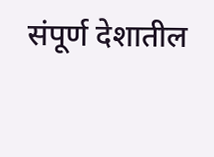संपूर्ण देशातील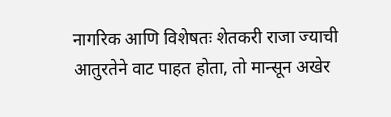नागरिक आणि विशेषतः शेतकरी राजा ज्याची आतुरतेने वाट पाहत होता, तो मान्सून अखेर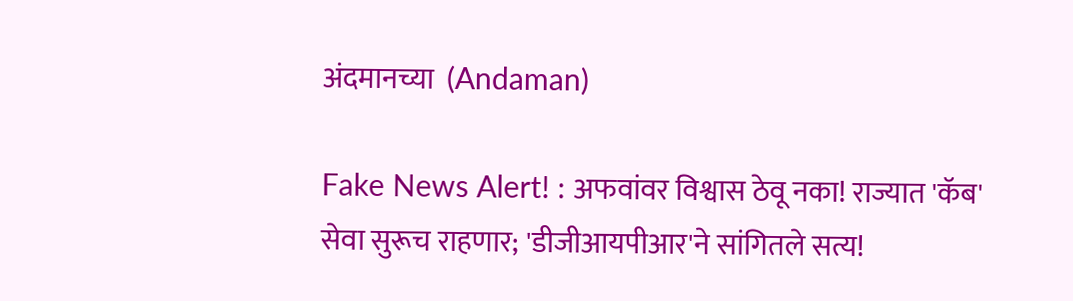अंदमानच्या  (Andaman)

Fake News Alert! : अफवांवर विश्वास ठेवू नका! राज्यात 'कॅब' सेवा सुरूच राहणार; 'डीजीआयपीआर'ने सांगितले सत्य!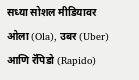सध्या सोशल मीडियावर ओला (Ola), उबर (Uber) आणि रॅपिडो (Rapido)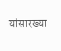यांसारख्या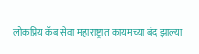लोकप्रिय कॅब सेवा महाराष्ट्रात कायमच्या बंद झाल्या